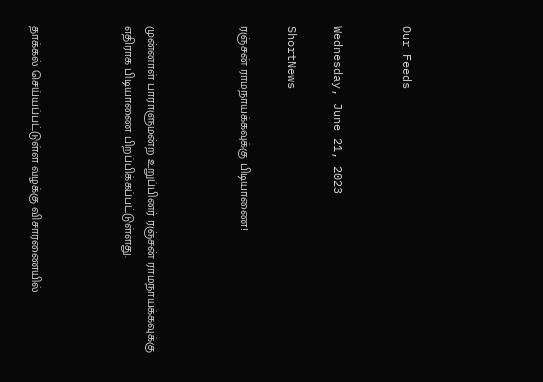Our Feeds


Wednesday, June 21, 2023

ShortNews

ரஞ்சன் ராமநாயக்கவுக்கு பிடியாணை!



முன்னாள் பாராளுமன்ற உறுப்பினர் ரஞ்சன் ராமநாயக்கவுக்கு எதிராக பிடியாணை பிறப்பிக்கப்பட்டுள்ளது.



தாக்கல் செய்யப்பட்டுள்ள வழக்கு விசாரணையில்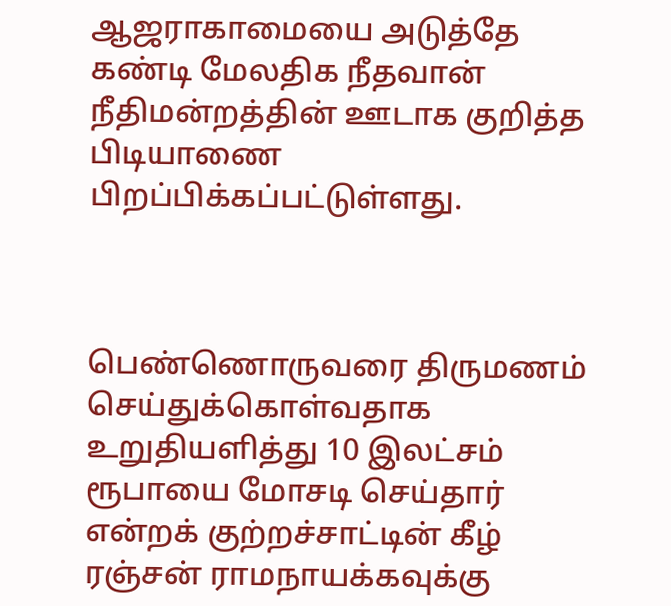ஆஜராகாமையை அடுத்தே கண்டி மேலதிக நீதவான் நீதிமன்றத்தின் ஊடாக குறித்த பிடியாணை பிறப்பிக்கப்பட்டுள்ளது.



பெண்ணொருவரை திருமணம் செய்துக்கொள்வதாக உறுதியளித்து 10 இலட்சம் ரூபாயை மோசடி செய்தார் என்றக் குற்றச்சாட்டின் கீழ் ரஞ்சன் ராமநாயக்கவுக்கு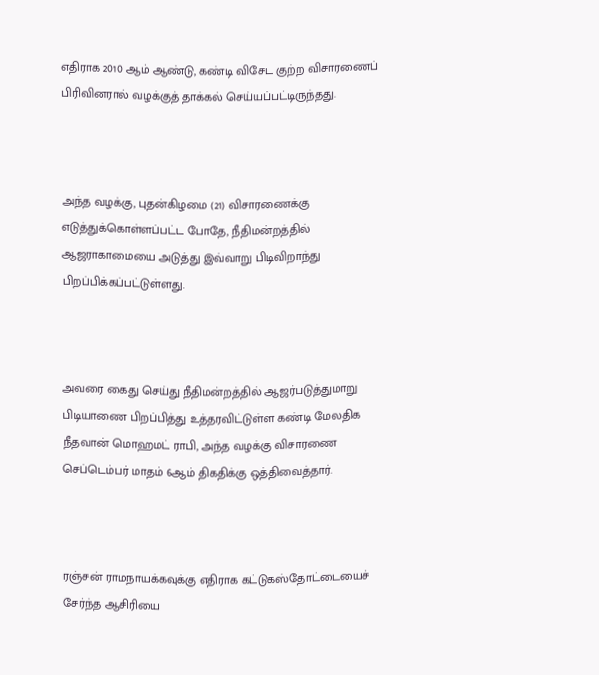எதிராக 2010 ஆம் ஆண்டு, கண்டி விசேட குற்ற விசாரணைப் பிரிவினரால் வழக்குத் தாக்கல் செய்யப்பட்டிருந்தது.



அந்த வழக்கு, புதன்கிழமை (21) விசாரணைக்கு எடுத்துக்கொள்ளப்பட்ட போதே, நீதிமன்றத்தில் ஆஜராகாமையை அடுத்து இவ்வாறு பிடிவிறாந்து பிறப்பிக்கப்பட்டுள்ளது.



அவரை கைது செய்து நீதிமன்றத்தில் ஆஜர்படுத்துமாறு பிடியாணை பிறப்பித்து உத்தரவிட்டுள்ள கண்டி மேலதிக நீதவான் மொஹமட் ராபி, அந்த வழக்கு விசாரணை செப்டெம்பர் மாதம் 6ஆம் திகதிக்கு ஒத்திவைத்தார்.



ரஞ்சன் ராமநாயக்கவுக்கு எதிராக கட்டுகஸ்தோட்டையைச் சேர்ந்த ஆசிரியை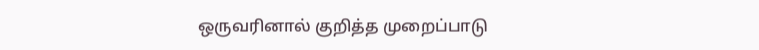ஒருவரினால் குறித்த முறைப்பாடு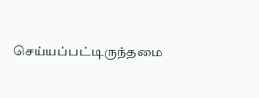செய்யப்பட்டிருந்தமை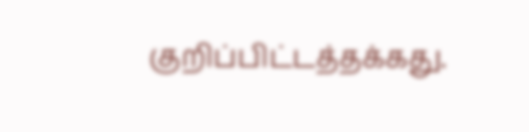குறிப்பிட்டத்தக்கது.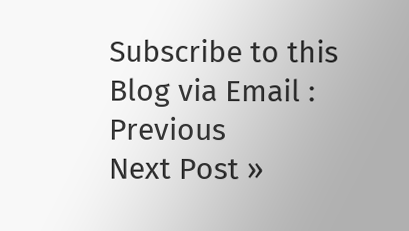Subscribe to this Blog via Email :
Previous
Next Post »